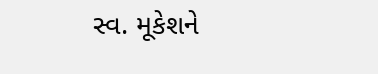સ્વ. મૂકેશને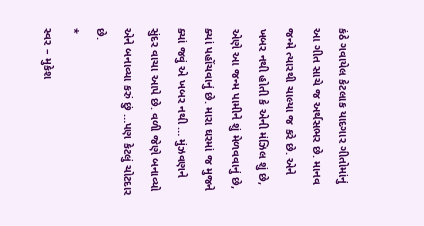કંઠે ગવાયેલ કેટલાક યાદગાર ગીતોમાંનું આ ગીત સાચે જ અર્થસભર છે. માનવ જન્મે ત્યારથી ચાલ્યા જ કરે છે. એને ખબર નથી હોતી કે એની મંઝિલ શું છે, એણે આ જન્મ પામીને શું મેળવવાનું છે, ક્યાં પહોંચવાનું છે. મારા ઘરમાં જ મુજને ક્યાં જવું એ ખબર નથી … મુંઝવણને સુંદર વાચા આપે છે. વળી જેણે બનાવ્યો એને બનાવ્યા કરું છું …પણ કેટલું ચોટદાર છે.
*
સ્વર – મુકેશ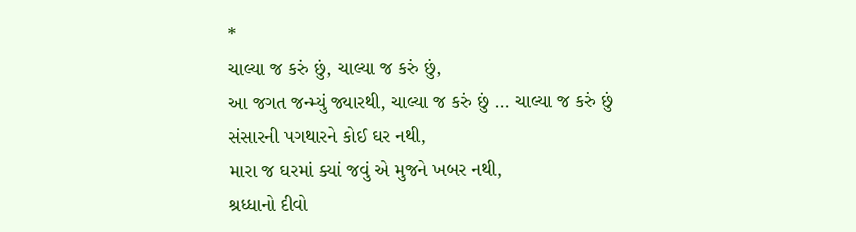*
ચાલ્યા જ કરું છું, ચાલ્યા જ કરું છું,
આ જગત જન્મ્યું જ્યારથી, ચાલ્યા જ કરું છું … ચાલ્યા જ કરું છું
સંસારની પગથારને કોઈ ઘર નથી,
મારા જ ઘરમાં ક્યાં જવું એ મુજને ખબર નથી,
શ્રધ્ધાનો દીવો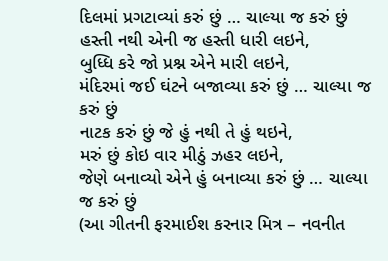દિલમાં પ્રગટાવ્યાં કરું છું … ચાલ્યા જ કરું છું
હસ્તી નથી એની જ હસ્તી ધારી લઇને,
બુધ્ધિ કરે જો પ્રશ્ન એને મારી લઇને,
મંદિરમાં જઈ ઘંટને બજાવ્યા કરું છું … ચાલ્યા જ કરું છું
નાટક કરું છું જે હું નથી તે હું થઇને,
મરું છું કોઇ વાર મીઠું ઝહર લઇને,
જેણે બનાવ્યો એને હું બનાવ્યા કરું છું … ચાલ્યા જ કરું છું
(આ ગીતની ફરમાઈશ કરનાર મિત્ર – નવનીત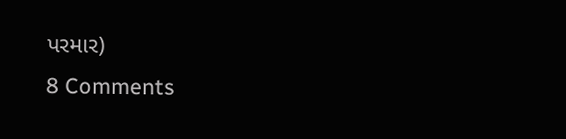પરમાર)
8 Comments